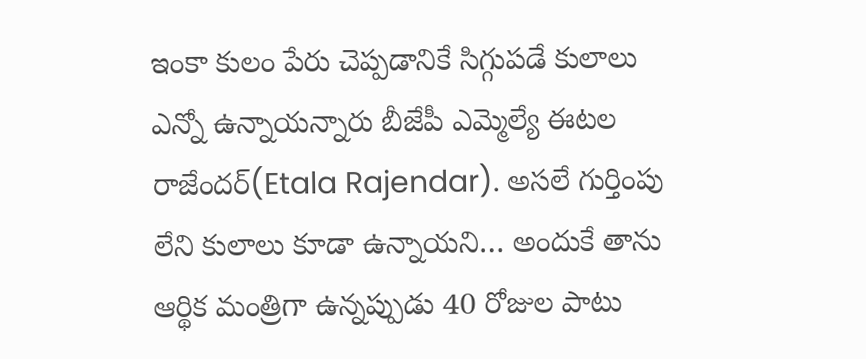ఇంకా కులం పేరు చెప్పడానికే సిగ్గుపడే కులాలు ఎన్నో ఉన్నాయన్నారు బీజేపీ ఎమ్మెల్యే ఈటల రాజేందర్(Etala Rajendar). అసలే గుర్తింపు లేని కులాలు కూడా ఉన్నాయని… అందుకే తాను ఆర్థిక మంత్రిగా ఉన్నప్పుడు 40 రోజుల పాటు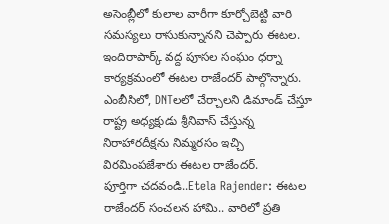అసెంబ్లీలో కులాల వారీగా కూర్చోబెట్టి వారి సమస్యలు రాసుకున్నానని చెప్పారు ఈటల. ఇందిరాపార్క్ వద్ద పూసల సంఘం ధర్నా కార్యక్రమంలో ఈటల రాజేందర్ పాల్గొన్నారు. ఎంబీసిలో, DNTలలో చేర్చాలని డిమాండ్ చేస్తూ రాష్ట్ర అధ్యక్షుడు శ్రీనివాస్ చేస్తున్న నిరాహారదీక్షను నిమ్మరసం ఇచ్చి విరమింపజేశారు ఈటల రాజేందర్.
పూర్తిగా చదవండి..Etela Rajender: ఈటల రాజేందర్ సంచలన హామి.. వారిలో ప్రతి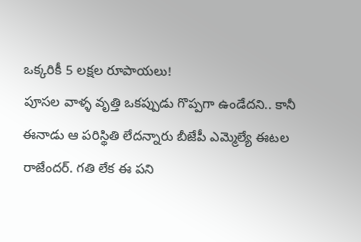ఒక్కరికీ 5 లక్షల రూపాయలు!
పూసల వాళ్ళ వృత్తి ఒకప్పుడు గొప్పగా ఉండేదని.. కానీ ఈనాడు ఆ పరిస్థితి లేదన్నారు బీజేపీ ఎమ్మెల్యే ఈటల రాజేందర్. గతి లేక ఈ పని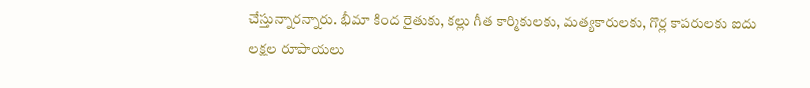చేస్తున్నారన్నారు. భీమా కింద రైతుకు, కల్లు గీత కార్మికులకు, మత్యకారులకు, గొర్ల కాపరులకు ఐదు లక్షల రూపాయలు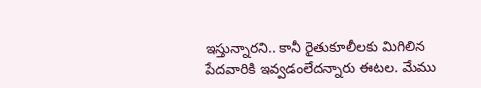ఇస్తున్నారని.. కానీ రైతుకూలీలకు మిగిలిన పేదవారికి ఇవ్వడంలేదన్నారు ఈటల. మేము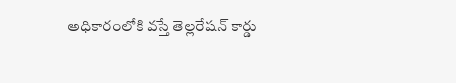అధికారంలోకి వస్తే తెల్లరేషన్ కార్డు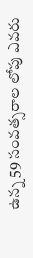ఉన్న 59 సంవత్సరాల లోపు ఎవరు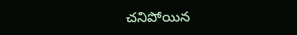చనిపోయిన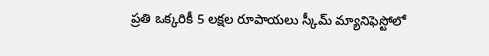ప్రతి ఒక్కరికీ 5 లక్షల రూపాయలు స్కీమ్ మ్యానిఫెస్టోలో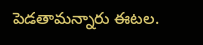పెడతామన్నారు ఈటల.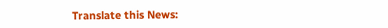Translate this News: